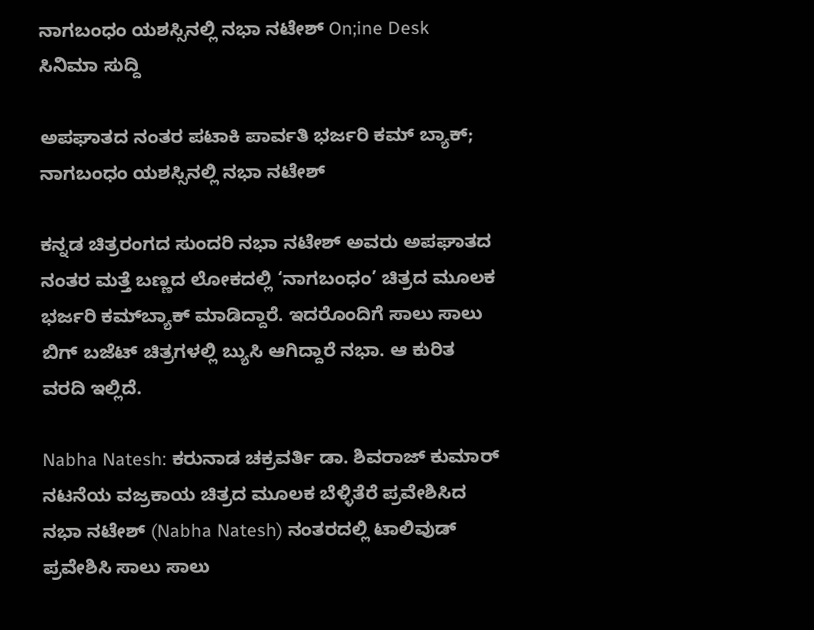ನಾಗಬಂಧಂ ಯಶಸ್ಸಿನಲ್ಲಿ ನಭಾ ನಟೇಶ್ On;ine Desk
ಸಿನಿಮಾ ಸುದ್ದಿ

ಅಪಘಾತದ ನಂತರ ಪಟಾಕಿ ಪಾರ್ವತಿ ಭರ್ಜರಿ ಕಮ್ ಬ್ಯಾಕ್; ನಾಗಬಂಧಂ ಯಶಸ್ಸಿನಲ್ಲಿ ನಭಾ ನಟೇಶ್

ಕನ್ನಡ ಚಿತ್ರರಂಗದ ಸುಂದರಿ ನಭಾ ನಟೇಶ್ ಅವರು ಅಪಘಾತದ ನಂತರ ಮತ್ತೆ ಬಣ್ಣದ ಲೋಕದಲ್ಲಿ ‘ನಾಗಬಂಧಂ’ ಚಿತ್ರದ ಮೂಲಕ ಭರ್ಜರಿ ಕಮ್‌ಬ್ಯಾಕ್ ಮಾಡಿದ್ದಾರೆ. ಇದರೊಂದಿಗೆ ಸಾಲು ಸಾಲು ಬಿಗ್ ಬಜೆಟ್ ಚಿತ್ರಗಳಲ್ಲಿ ಬ್ಯುಸಿ ಆಗಿದ್ದಾರೆ ನಭಾ. ಆ ಕುರಿತ ವರದಿ ಇಲ್ಲಿದೆ.

Nabha Natesh: ಕರುನಾಡ ಚಕ್ರವರ್ತಿ ಡಾ. ಶಿವರಾಜ್ ಕುಮಾರ್ ನಟನೆಯ ವಜ್ರಕಾಯ ಚಿತ್ರದ ಮೂಲಕ ಬೆಳ್ಳಿತೆರೆ ಪ್ರವೇಶಿಸಿದ ನಭಾ ನಟೇಶ್ (Nabha Natesh) ನಂತರದಲ್ಲಿ ಟಾಲಿವುಡ್ ಪ್ರವೇಶಿಸಿ ಸಾಲು ಸಾಲು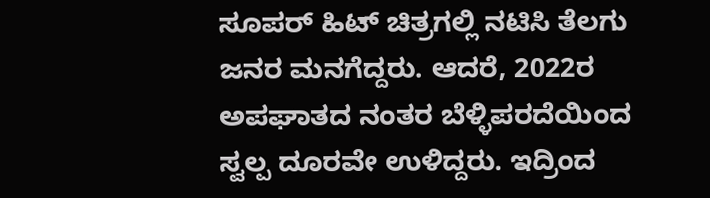ಸೂಪರ್ ಹಿಟ್ ಚಿತ್ರಗಲ್ಲಿ ನಟಿಸಿ ತೆಲಗು ಜನರ ಮನಗೆದ್ದರು. ಆದರೆ, 2022ರ ಅಪಘಾತದ ನಂತರ ಬೆಳ್ಳಿಪರದೆಯಿಂದ ಸ್ವಲ್ಪ ದೂರವೇ ಉಳಿದ್ದರು. ಇದ್ರಿಂದ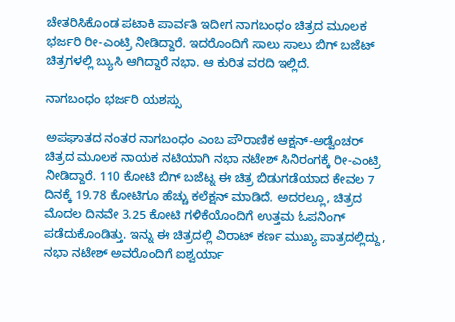ಚೇತರಿಸಿಕೊಂಡ ಪಟಾಕಿ ಪಾರ್ವತಿ ಇದೀಗ ನಾಗಬಂಧಂ ಚಿತ್ರದ ಮೂಲಕ ಭರ್ಜರಿ ರೀ-ಎಂಟ್ರಿ ನೀಡಿದ್ದಾರೆ. ಇದರೊಂದಿಗೆ ಸಾಲು ಸಾಲು ಬಿಗ್ ಬಜೆಟ್ ಚಿತ್ರಗಳಲ್ಲಿ ಬ್ಯುಸಿ ಆಗಿದ್ದಾರೆ ನಭಾ. ಆ ಕುರಿತ ವರದಿ ಇಲ್ಲಿದೆ.

ನಾಗಬಂಧಂ ಭರ್ಜರಿ ಯಶಸ್ಸು

ಅಪಘಾತದ ನಂತರ ನಾಗಬಂಧಂ ಎಂಬ ಪೌರಾಣಿಕ ಆಕ್ಷನ್-ಅಡ್ವೆಂಚರ್ ಚಿತ್ರದ ಮೂಲಕ ನಾಯಕ ನಟಿಯಾಗಿ ನಭಾ ನಟೇಶ್ ಸಿನಿರಂಗಕ್ಕೆ ರೀ-ಎಂಟ್ರಿ ನೀಡಿದ್ದಾರೆ. 110 ಕೋಟಿ ಬಿಗ್ ಬಜೆಟ್ನ ಈ ಚಿತ್ರ ಬಿಡುಗಡೆಯಾದ ಕೇವಲ 7 ದಿನಕ್ಕೆ 19.78 ಕೋಟಿಗೂ ಹೆಚ್ಚು ಕಲೆಕ್ಷನ್ ಮಾಡಿದೆ. ಅದರಲ್ಲೂ, ಚಿತ್ರದ ಮೊದಲ ದಿನವೇ 3.25 ಕೋಟಿ ಗಳಿಕೆಯೊಂದಿಗೆ ಉತ್ತಮ ಓಪನಿಂಗ್ ಪಡೆದುಕೊಂಡಿತ್ತು. ಇನ್ನು ಈ ಚಿತ್ರದಲ್ಲಿ ವಿರಾಟ್ ಕರ್ಣ ಮುಖ್ಯ ಪಾತ್ರದಲ್ಲಿದ್ದು, ನಭಾ ನಟೇಶ್ ಅವರೊಂದಿಗೆ ಐಶ್ವರ್ಯಾ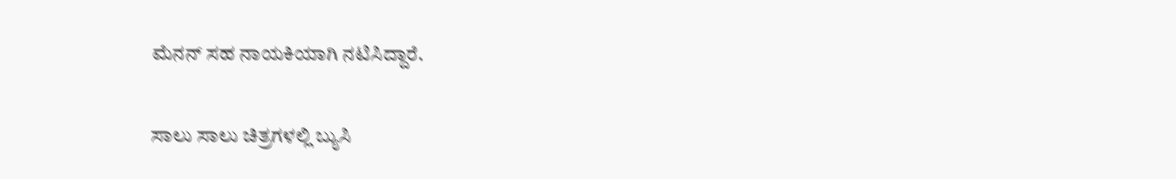ಮೆನನ್ ಸಹ ನಾಯಕಿಯಾಗಿ ನಟಿಸಿದ್ದಾರೆ.

ಸಾಲು ಸಾಲು ಚಿತ್ರಗಳಲ್ಲಿ ಬ್ಯುಸಿ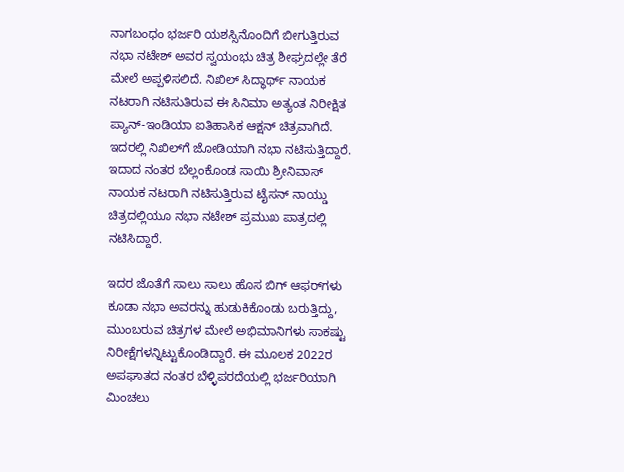ನಾಗಬಂಧಂ ಭರ್ಜರಿ ಯಶಸ್ಸಿನೊಂದಿಗೆ ಬೀಗುತ್ತಿರುವ ನಭಾ ನಟೇಶ್ ಅವರ ಸ್ವಯಂಭು ಚಿತ್ರ ಶೀಘ್ರದಲ್ಲೇ ತೆರೆ ಮೇಲೆ ಅಪ್ಪಳಿಸಲಿದೆ. ನಿಖಿಲ್ ಸಿದ್ಧಾರ್ಥ್ ನಾಯಕ ನಟರಾಗಿ ನಟಿಸುತಿರುವ ಈ ಸಿನಿಮಾ ಅತ್ಯಂತ ನಿರೀಕ್ಷಿತ ಪ್ಯಾನ್-ಇಂಡಿಯಾ ಐತಿಹಾಸಿಕ ಆಕ್ಷನ್ ಚಿತ್ರವಾಗಿದೆ. ಇದರಲ್ಲಿ ನಿಖಿಲ್‌ಗೆ ಜೋಡಿಯಾಗಿ ನಭಾ ನಟಿಸುತ್ತಿದ್ದಾರೆ. ಇದಾದ ನಂತರ ಬೆಲ್ಲಂಕೊಂಡ ಸಾಯಿ ಶ್ರೀನಿವಾಸ್ ನಾಯಕ ನಟರಾಗಿ ನಟಿಸುತ್ತಿರುವ ಟೈಸನ್ ನಾಯ್ಡು ಚಿತ್ರದಲ್ಲಿಯೂ ನಭಾ ನಟೇಶ್ ಪ್ರಮುಖ ಪಾತ್ರದಲ್ಲಿ ನಟಿಸಿದ್ದಾರೆ.

ಇದರ ಜೊತೆಗೆ ಸಾಲು ಸಾಲು ಹೊಸ ಬಿಗ್ ಆಫರ್‌ಗಳು ಕೂಡಾ ನಭಾ ಅವರನ್ನು ಹುಡುಕಿಕೊಂಡು ಬರುತ್ತಿದ್ದು, ಮುಂಬರುವ ಚಿತ್ರಗಳ ಮೇಲೆ ಅಭಿಮಾನಿಗಳು ಸಾಕಷ್ಟು ನಿರೀಕ್ಷೆಗಳನ್ನಿಟ್ಟುಕೊಂಡಿದ್ದಾರೆ. ಈ ಮೂಲಕ 2022ರ ಅಪಘಾತದ ನಂತರ ಬೆಳ್ಳಿಪರದೆಯಲ್ಲಿ ಭರ್ಜರಿಯಾಗಿ ಮಿಂಚಲು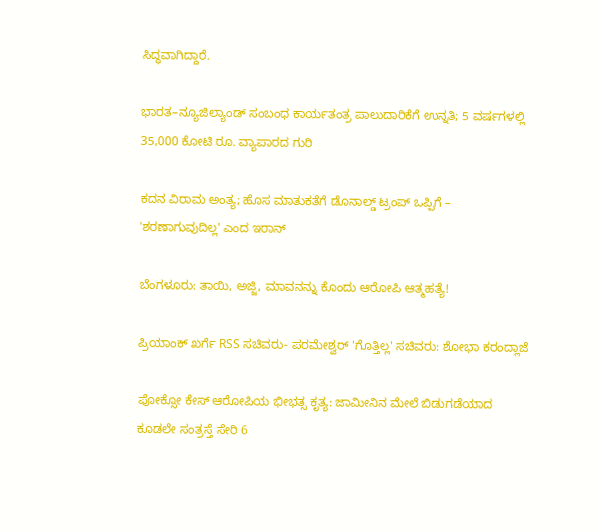ಸಿದ್ಧವಾಗಿದ್ದಾರೆ.

ಭಾರತ–ನ್ಯೂಜಿಲ್ಯಾಂಡ್ ಸಂಬಂಧ ಕಾರ್ಯತಂತ್ರ ಪಾಲುದಾರಿಕೆಗೆ ಉನ್ನತಿ; 5 ವರ್ಷಗಳಲ್ಲಿ 35,000 ಕೋಟಿ ರೂ. ವ್ಯಾಪಾರದ ಗುರಿ

ಕದನ ವಿರಾಮ ಅಂತ್ಯ; ಹೊಸ ಮಾತುಕತೆಗೆ ಡೊನಾಲ್ಡ್ ಟ್ರಂಪ್ ಒಪ್ಪಿಗೆ – 'ಶರಣಾಗುವುದಿಲ್ಲ' ಎಂದ ಇರಾನ್

ಬೆಂಗಳೂರು: ತಾಯಿ, ಅಜ್ಜಿ, ಮಾವನನ್ನು ಕೊಂದು ಆರೋಪಿ ಆತ್ಮಹತ್ಯೆ!

ಪ್ರಿಯಾಂಕ್ ಖರ್ಗೆ RSS ಸಚಿವರು- ಪರಮೇಶ್ವರ್ 'ಗೊತ್ತಿಲ್ಲ' ಸಚಿವರು: ಶೋಭಾ ಕರಂದ್ಲಾಜೆ

ಪೋಕ್ಸೋ ಕೇಸ್ ಆರೋಪಿಯ ಭೀಭತ್ಸ ಕೃತ್ಯ: ಜಾಮೀನಿನ ಮೇಲೆ ಬಿಡುಗಡೆಯಾದ ಕೂಡಲೇ ಸಂತ್ರಸ್ತೆ ಸೇರಿ 6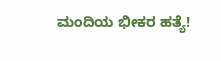ಮಂದಿಯ ಭೀಕರ ಹತ್ಯೆ!